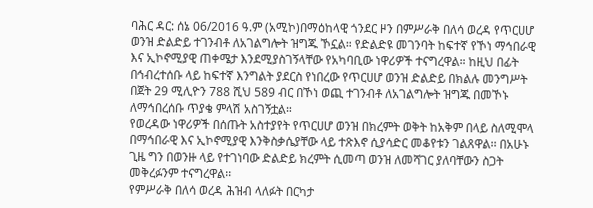ባሕር ዳር: ሰኔ 06/2016 ዓ.ም (አሚኮ)በማዕከላዊ ጎንደር ዞን በምሥራቅ በለሳ ወረዳ የጥርሀሆ ወንዝ ድልድይ ተገንብቶ ለአገልግሎት ዝግጁ ኾኗል። የድልድዩ መገንባት ከፍተኛ የኾነ ማኅበራዊ እና ኢኮኖሚያዊ ጠቀሜታ እንደሚያስገኝላቸው የአካባቢው ነዋሪዎች ተናግረዋል። ከዚህ በፊት በኅብረተሰቡ ላይ ከፍተኛ እንግልት ያደርስ የነበረው የጥርሀሆ ወንዝ ድልድይ በክልሉ መንግሥት በጀት 29 ሚሊዮን 788 ሺህ 589 ብር በኾነ ወጪ ተገንብቶ ለአገልግሎት ዝግጁ በመኾኑ ለማኅበረሰቡ ጥያቄ ምላሽ አስገኝቷል።
የወረዳው ነዋሪዎች በሰጡት አስተያየት የጥርሀሆ ወንዝ በክረምት ወቅት ከአቅም በላይ ስለሚሞላ በማኅበራዊ እና ኢኮኖሚያዊ እንቅስቃሴያቸው ላይ ተጽእኖ ሲያሳድር መቆየቱን ገልጸዋል፡፡ በአሁኑ ጊዜ ግን በወንዙ ላይ የተገነባው ድልድይ ክረምት ሲመጣ ወንዝ ለመሻገር ያለባቸውን ስጋት መቅረፉንም ተናግረዋል፡፡
የምሥራቅ በለሳ ወረዳ ሕዝብ ላለፉት በርካታ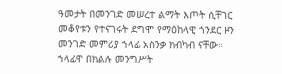ዓመታት በመንገድ መሠረተ ልማት እጦት ሲቸገር መቆየቱን የተናገሩት ደግሞ የማዕከላዊ ጎንደር ዞን መንገድ መምሪያ ኀላፊ አስንቃ ክብካብ ናቸው። ኀላፊዋ በክልሉ መንግሥት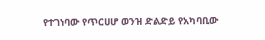የተገነባው የጥርሀሆ ወንዝ ድልድይ የአካባቢው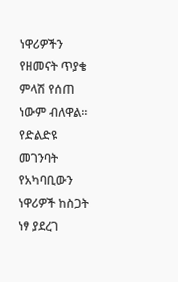ነዋሪዎችን የዘመናት ጥያቄ ምላሽ የሰጠ ነውም ብለዋል።
የድልድዩ መገንባት የአካባቢውን ነዋሪዎች ከስጋት ነፃ ያደረገ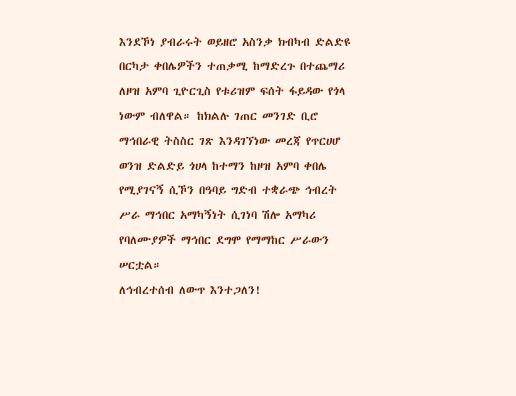እንደኾነ ያብራሩት ወይዘሮ አስንቃ ክብካብ ድልድዩ በርካታ ቀበሌዎችን ተጠቃሚ ከማድረጉ በተጨማሪ ለዞዝ አምባ ጊዮርጊስ የቱሪዝም ፍሰት ፋይዳው የጎላ ነውም ብለዋል። ከክልሉ ገጠር መንገድ ቢሮ ማኅበራዊ ትስስር ገጽ እንዳገኘነው መረጃ የጥርሀሆ ወንዝ ድልድይ ጎሀላ ከተማን ከዞዝ አምባ ቀበሌ የሚያገናኝ ሲኾን በዓባይ ግድብ ተቋራጭ ኅብረት ሥራ ማኅበር አማካኝነት ሲገነባ ሽሎ አማካሪ የባለሙያዎች ማኅበር ደግሞ የማማከር ሥራውን ሠርቷል።
ለኅብረተሰብ ለውጥ እንተጋለን!